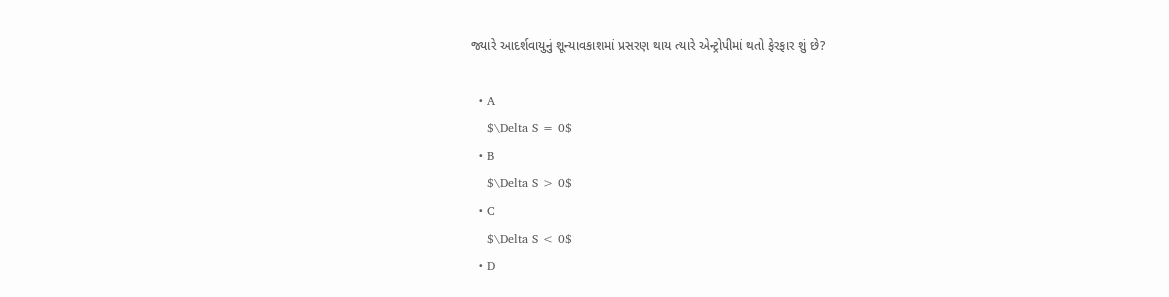જ્યારે આદર્શવાયુનું શૂન્યાવકાશમાં પ્રસરણ થાય ત્યારે એન્ટ્રોપીમાં થતો ફેરફાર શું છે?

  • A
    $\Delta S = 0$
  • B
    $\Delta S > 0$
  • C
    $\Delta S < 0$
  • D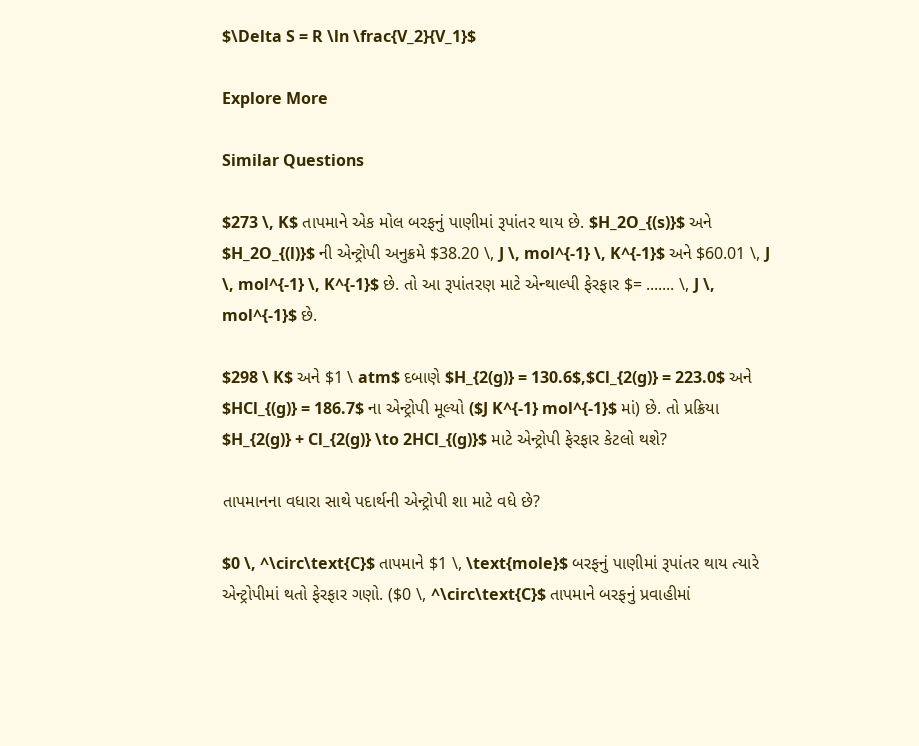$\Delta S = R \ln \frac{V_2}{V_1}$

Explore More

Similar Questions

$273 \, K$ તાપમાને એક મોલ બરફનું પાણીમાં રૂપાંતર થાય છે. $H_2O_{(s)}$ અને $H_2O_{(l)}$ ની એન્ટ્રોપી અનુક્રમે $38.20 \, J \, mol^{-1} \, K^{-1}$ અને $60.01 \, J \, mol^{-1} \, K^{-1}$ છે. તો આ રૂપાંતરણ માટે એન્થાલ્પી ફેરફાર $= ....... \, J \, mol^{-1}$ છે.

$298 \ K$ અને $1 \ atm$ દબાણે $H_{2(g)} = 130.6$,$Cl_{2(g)} = 223.0$ અને $HCl_{(g)} = 186.7$ ના એન્ટ્રોપી મૂલ્યો ($J K^{-1} mol^{-1}$ માં) છે. તો પ્રક્રિયા $H_{2(g)} + Cl_{2(g)} \to 2HCl_{(g)}$ માટે એન્ટ્રોપી ફેરફાર કેટલો થશે?

તાપમાનના વધારા સાથે પદાર્થની એન્ટ્રોપી શા માટે વધે છે?

$0 \, ^\circ\text{C}$ તાપમાને $1 \, \text{mole}$ બરફનું પાણીમાં રૂપાંતર થાય ત્યારે એન્ટ્રોપીમાં થતો ફેરફાર ગણો. ($0 \, ^\circ\text{C}$ તાપમાને બરફનું પ્રવાહીમાં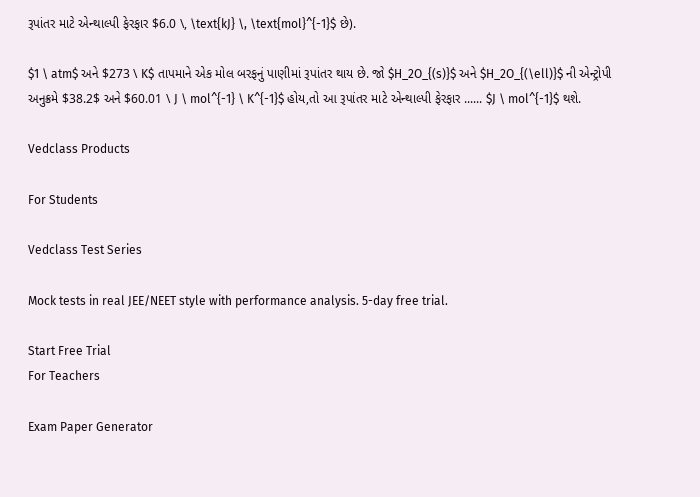રૂપાંતર માટે એન્થાલ્પી ફેરફાર $6.0 \, \text{kJ} \, \text{mol}^{-1}$ છે).

$1 \ atm$ અને $273 \ K$ તાપમાને એક મોલ બરફનું પાણીમાં રૂપાંતર થાય છે. જો $H_2O_{(s)}$ અને $H_2O_{(\ell)}$ ની એન્ટ્રોપી અનુક્રમે $38.2$ અને $60.01 \ J \ mol^{-1} \ K^{-1}$ હોય,તો આ રૂપાંતર માટે એન્થાલ્પી ફેરફાર ...... $J \ mol^{-1}$ થશે.

Vedclass Products

For Students

Vedclass Test Series

Mock tests in real JEE/NEET style with performance analysis. 5-day free trial.

Start Free Trial
For Teachers

Exam Paper Generator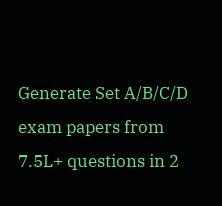Generate Set A/B/C/D exam papers from 7.5L+ questions in 2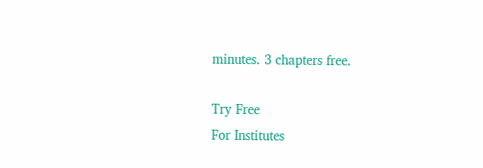minutes. 3 chapters free.

Try Free
For Institutes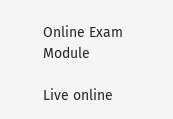Online Exam Module

Live online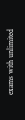exams with unlimited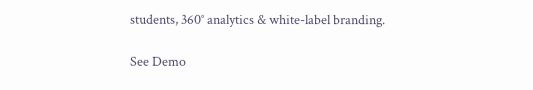students, 360° analytics & white-label branding.

See Demo